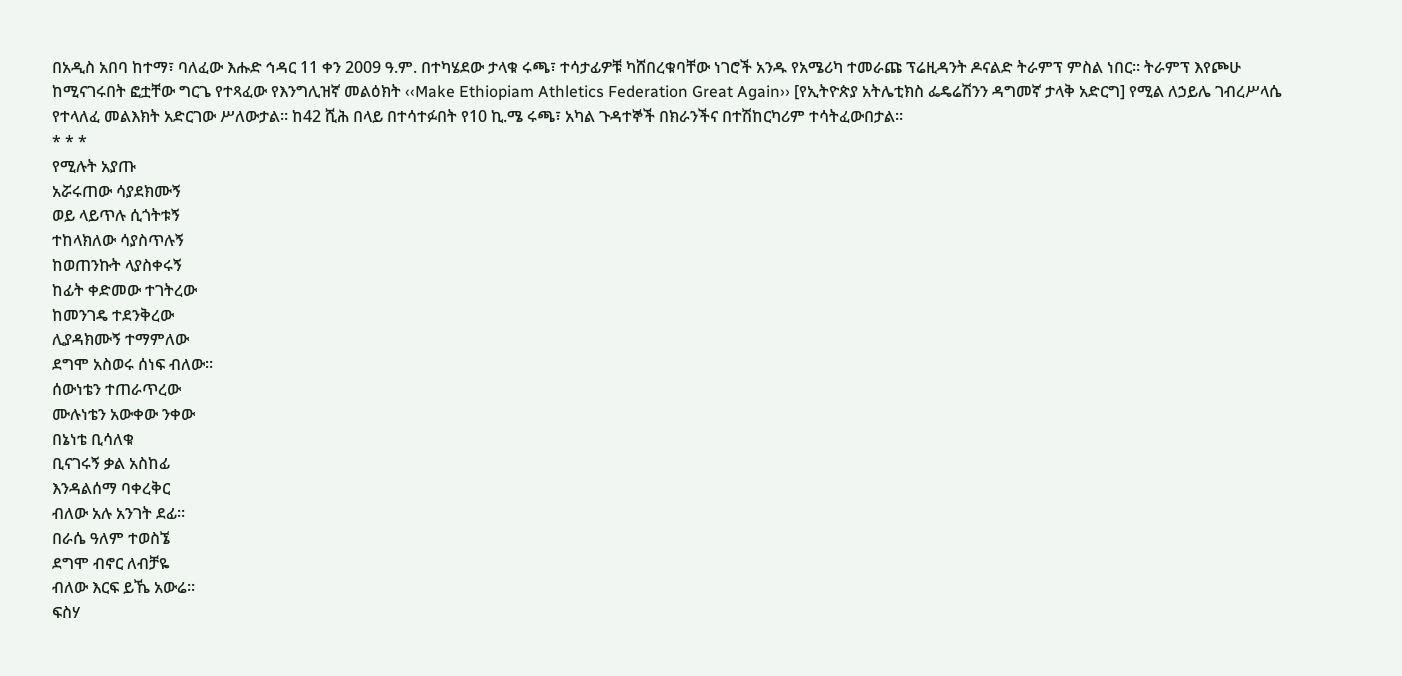በአዲስ አበባ ከተማ፣ ባለፈው እሑድ ኅዳር 11 ቀን 2009 ዓ.ም. በተካሄደው ታላቁ ሩጫ፣ ተሳታፊዎቹ ካሸበረቁባቸው ነገሮች አንዱ የአሜሪካ ተመራጩ ፕሬዚዳንት ዶናልድ ትራምፕ ምስል ነበር፡፡ ትራምፕ እየጮሁ ከሚናገሩበት ፎቷቸው ግርጌ የተጻፈው የእንግሊዝኛ መልዕክት ‹‹Make Ethiopiam Athletics Federation Great Again›› [የኢትዮጵያ አትሌቲክስ ፌዴሬሽንን ዳግመኛ ታላቅ አድርግ] የሚል ለኃይሌ ገብረሥላሴ የተላለፈ መልእክት አድርገው ሥለውታል፡፡ ከ42 ሺሕ በላይ በተሳተፉበት የ10 ኪ.ሜ ሩጫ፣ አካል ጉዳተኞች በክራንችና በተሽከርካሪም ተሳትፈውበታል፡፡
* * *
የሚሉት አያጡ
አሯሩጠው ሳያደክሙኝ
ወይ ላይጥሉ ሲጎትቱኝ
ተከላክለው ሳያስጥሉኝ
ከወጠንኩት ላያስቀሩኝ
ከፊት ቀድመው ተገትረው
ከመንገዴ ተደንቅረው
ሊያዳክሙኝ ተማምለው
ደግሞ አስወሩ ሰነፍ ብለው፡፡
ሰውነቴን ተጠራጥረው
ሙሉነቴን አውቀው ንቀው
በኔነቴ ቢሳለቁ
ቢናገሩኝ ቃል አስከፊ
እንዳልሰማ ባቀረቅር
ብለው አሉ አንገት ደፊ፡፡
በራሴ ዓለም ተወስኜ
ደግሞ ብኖር ለብቻዬ
ብለው እርፍ ይኼ አውሬ፡፡
ፍስሃ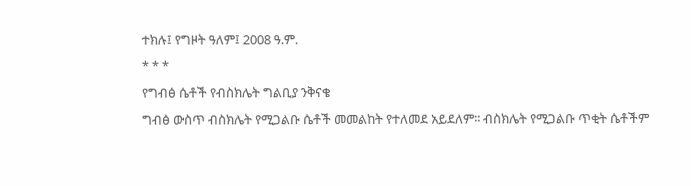ተክሉ፤ የግዞት ዓለም፤ 2008 ዓ.ም.
* * *
የግብፅ ሴቶች የብስክሌት ግልቢያ ንቅናቄ
ግብፅ ውስጥ ብስክሌት የሚጋልቡ ሴቶች መመልከት የተለመደ አይደለም፡፡ ብስክሌት የሚጋልቡ ጥቂት ሴቶችም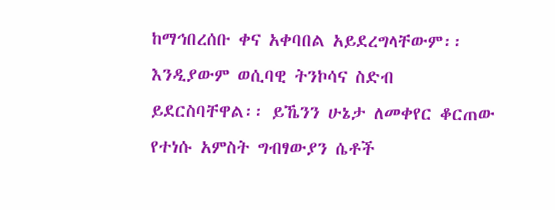ከማኅበረሰቡ ቀና አቀባበል አይደረግላቸውም፡፡ እንዲያውም ወሲባዊ ትንኮሳና ስድብ ይደርስባቸዋል፡፡ ይኼንን ሁኔታ ለመቀየር ቆርጠው የተነሱ አምስት ግብፃውያን ሴቶች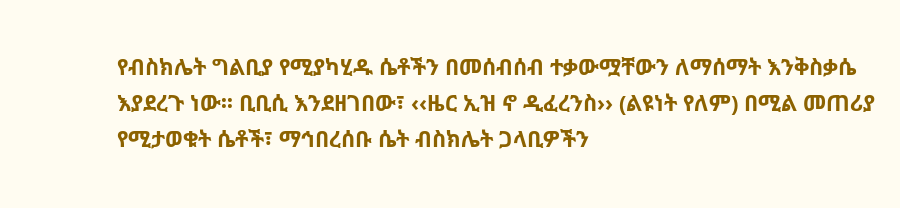የብስክሌት ግልቢያ የሚያካሂዱ ሴቶችን በመሰብሰብ ተቃውሟቸውን ለማሰማት እንቅስቃሴ እያደረጉ ነው፡፡ ቢቢሲ እንደዘገበው፣ ‹‹ዜር ኢዝ ኖ ዲፈረንስ›› (ልዩነት የለም) በሚል መጠሪያ የሚታወቁት ሴቶች፣ ማኅበረሰቡ ሴት ብስክሌት ጋላቢዎችን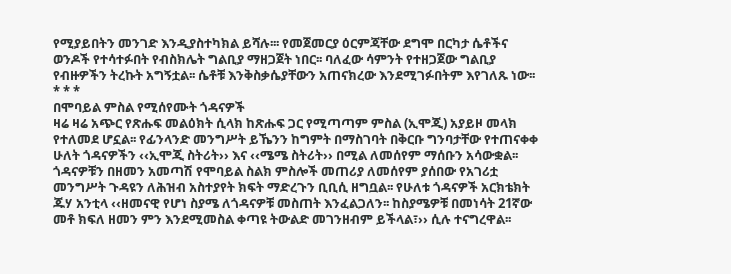የሚያይበትን መንገድ እንዲያስተካክል ይሻሉ፡፡፡ የመጀመርያ ዕርምጃቸው ደግሞ በርካታ ሴቶችና ወንዶች የተሳተፉበት የብስክሌት ግልቢያ ማዘጋጀት ነበር፡፡ ባለፈው ሳምንት የተዘጋጀው ግልቢያ የብዙዎችን ትረኩት አግኝቷል፡፡ ሴቶቹ እንቅስቃሴያቸውን አጠናክረው እንደሚገፉበትም እየገለጹ ነው፡፡
* * *
በሞባይል ምስል የሚሰየሙት ጎዳናዎች
ዛሬ ዛሬ አጭር የጽሑፍ መልዕክት ሲላክ ከጽሑፍ ጋር የሚጣጣም ምስል (ኢሞጂ) አያይዞ መላክ የተለመደ ሆኗል፡፡ የፊንላንድ መንግሥት ይኼንን ከግምት በማስገባት በቅርቡ ግንባታቸው የተጠናቀቀ ሁለት ጎዳናዎችን ‹‹ኢሞጂ ስትሪት›› እና ‹‹ሜሜ ስትሪት›› በሚል ለመሰየም ማሰቡን አሳውቋል፡፡ ጎዳናዎቹን በዘመን አመጣሽ የሞባይል ስልክ ምስሎች መጠሪያ ለመሰየም ያሰበው የአገሪቷ መንግሥት ጉዳዩን ለሕዝብ አስተያየት ክፍት ማድረጉን ቢቢሲ ዘግቧል፡፡ የሁለቱ ጎዳናዎች አርክቴክት ጁሃ አንቲላ ‹‹ዘመናዊ የሆነ ስያሜ ለጎዳናዎቹ መስጠት እንፈልጋለን፡፡ ከስያሜዎቹ በመነሳት 21ኛው መቶ ክፍለ ዘመን ምን እንደሚመስል ቀጣዩ ትውልድ መገንዘብም ይችላል፣›› ሲሉ ተናግረዋል፡፡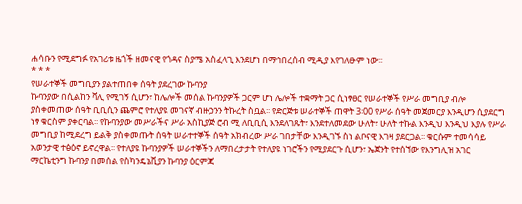ሐሳቡን የሚደግፉ የአገሪቱ ዜጎች ዘመናዊ የጎዳና ስያሜ አስፈላጊ እንደሆነ በማኅበረሰብ ሚዲያ እየገለፁም ነው፡፡
* * *
የሠራተኞች መግቢያን ያልተጠበቀ ሰዓት ያደረገው ኩባንያ
ኩባንያው በሲልከን ቫሊ የሚገኝ ሲሆን፣ ከሌሎች መሰል ኩባንያዎች ጋርም ሆነ ሌሎች ተቋማት ጋር ሲነፃፀር የሠራተኞች የሥራ መግቢያ ብሎ ያስቀመጠው ሰዓት ቢቢሲን ጨምሮ የተለያዩ መገናኛ ብዙኃንን ትኩረት ስቧል፡፡ የድርጅቱ ሠራተኞች ጠዋት 3፡00 የሥራ ሰዓት መጀመርያ እንዲሆን ሲያደርግ ነፃ ቁርስም ያቀርባል፡፡ የኩባንያው መሥራችና ሥራ አስኪያጅ ሮብ ሚ ለቢቢሲ እንደለገጹት፣ እንደተለመደው ሁለት፣ ሁለት ተኩል እንዲህ እንዲህ እያሉ የሥራ መግቢያ ከሚደረግ ይልቅ ያስቀመጡት ሰዓት ሠራተተኞች ሰዓት አክብረው ሥራ ገበታቸው እንዲገኙ ስነ ልቦናዊ እገዛ ያደርጋል፡፡ ቁርሱም ተመሳሳይ አወንታዊ ተፅዕኖ ይኖረዋል፡፡ የተለያዩ ኩባንያዎች ሠራተኞችን ለማበረታታት የተለያዩ ነገሮችን የሚያደርጉ ሲሆን፣ ኤጀንት የተሰኘው የእንግሊዝ አገር ማርኬቲንግ ኩባንያ በመሰል የስካንዴኔቪያን ኩባንያ ዕርምጃ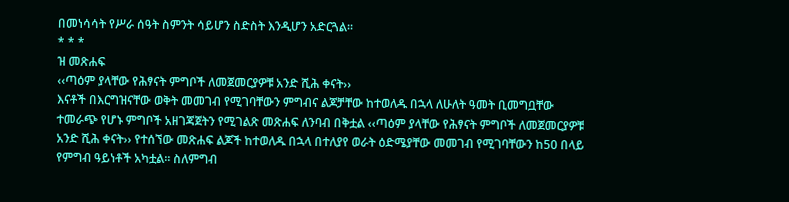በመነሳሳት የሥራ ሰዓት ስምንት ሳይሆን ስድስት እንዲሆን አድርጓል፡፡
* * *
ዝ መጽሐፍ
‹‹ጣዕም ያላቸው የሕፃናት ምግቦች ለመጀመርያዎቹ አንድ ሺሕ ቀናት››
እናቶች በእርግዝናቸው ወቅት መመገብ የሚገባቸውን ምግብና ልጆቻቸው ከተወለዱ በኋላ ለሁለት ዓመት ቢመግቧቸው ተመራጭ የሆኑ ምግቦች አዘገጃጀትን የሚገልጽ መጽሐፍ ለንባብ በቅቷል ‹‹ጣዕም ያላቸው የሕፃናት ምግቦች ለመጀመርያዎቹ አንድ ሺሕ ቀናት›› የተሰኘው መጽሐፍ ልጆች ከተወለዱ በኋላ በተለያየ ወራት ዕድሜያቸው መመገብ የሚገባቸውን ከ50 በላይ የምግብ ዓይነቶች አካቷል፡፡ ስለምግብ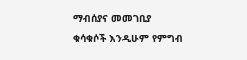ማብሰያና መመገቢያ ቁሳቁሶች እንዲሁም የምግብ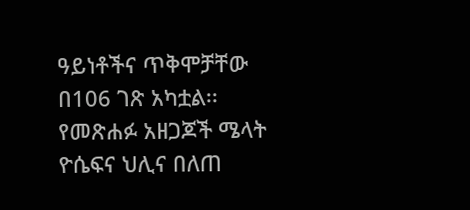ዓይነቶችና ጥቅሞቻቸው በ106 ገጽ አካቷል፡፡ የመጽሐፉ አዘጋጆች ሜላት ዮሴፍና ህሊና በለጠ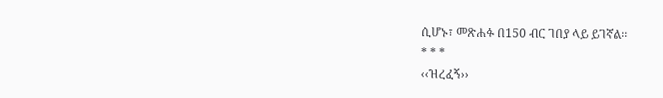ሲሆኑ፣ መጽሐፉ በ150 ብር ገበያ ላይ ይገኛል፡፡
* * *
‹‹ዝረፈኝ››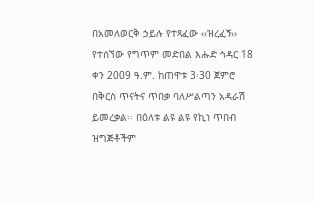በአመለወርቅ ኃይሉ የተጻፈው ‹‹ዝረፈኝ›› የተሰኘው የግጥም መድበል እሑድ ኅዳር 18 ቀን 2009 ዓ.ም. ከጠዋቱ 3፡30 ጀምሮ በቅርስ ጥናትና ጥበቃ ባለሥልጣን አዳራሽ ይመረቃል፡፡ በዕለቱ ልዩ ልዩ የኪነ ጥበብ ዝግጅቶችም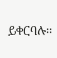ይቀርባሉ፡፡